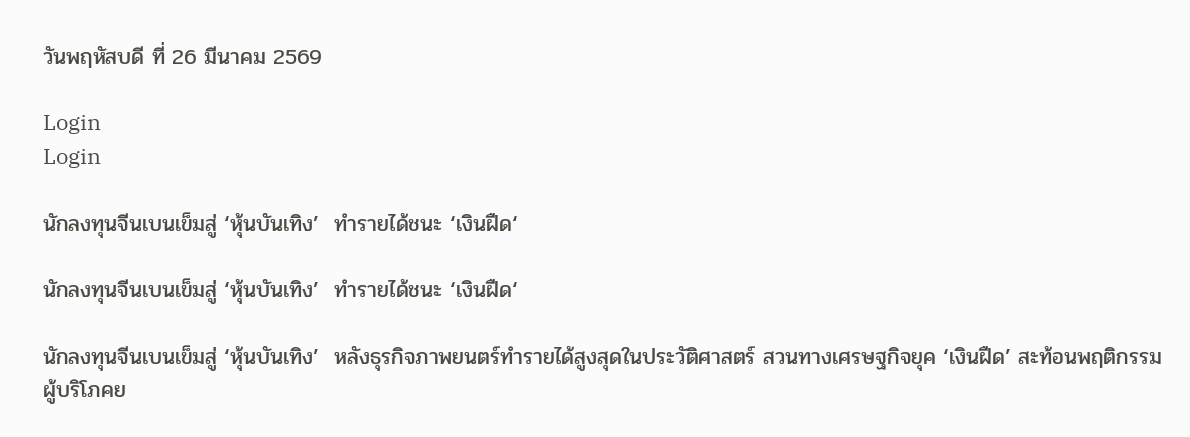วันพฤหัสบดี ที่ 26 มีนาคม 2569

Login
Login

นักลงทุนจีนเบนเข็มสู่ ‘หุ้นบันเทิง’  ทำรายได้ชนะ ‘เงินฝืด‘

นักลงทุนจีนเบนเข็มสู่ ‘หุ้นบันเทิง’  ทำรายได้ชนะ ‘เงินฝืด‘

นักลงทุนจีนเบนเข็มสู่ ‘หุ้นบันเทิง’  หลังธุรกิจภาพยนตร์ทำรายได้สูงสุดในประวัติศาสตร์ สวนทางเศรษฐกิจยุค ‘เงินฝืด’ สะท้อนพฤติกรรมผู้บริโภคย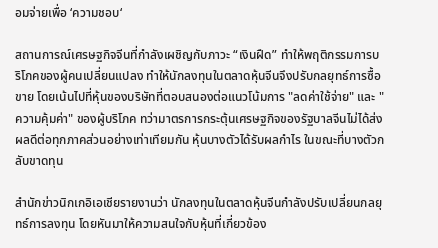อมจ่ายเพื่อ ‘ความชอบ‘

สถานการณ์เศรษฐกิจจีนที่กำลังเผชิญกับภาวะ “เงินฝืด” ทำให้พฤติกรรมการบริโภคของผู้คนเปลี่ยนแปลง ทำให้นักลงทุนในตลาดหุ้นจีนจึงปรับกลยุทธ์การซื้อขาย โดยเน้นไปที่หุ้นของบริษัทที่ตอบสนองต่อแนวโน้มการ "ลดค่าใช้จ่าย" และ "ความคุ้มค่า" ของผู้บริโภค ทว่ามาตรการกระตุ้นเศรษฐกิจของรัฐบาลจีนไม่ได้ส่งผลดีต่อทุกภาคส่วนอย่างเท่าเทียมกัน หุ้นบางตัวได้รับผลกำไร ในขณะที่บางตัวกลับขาดทุน

สำนักข่าวนิกเกอิเอเชียรายงานว่า นักลงทุนในตลาดหุ้นจีนกำลังปรับเปลี่ยนกลยุทธ์การลงทุน โดยหันมาให้ความสนใจกับหุ้นที่เกี่ยวข้อง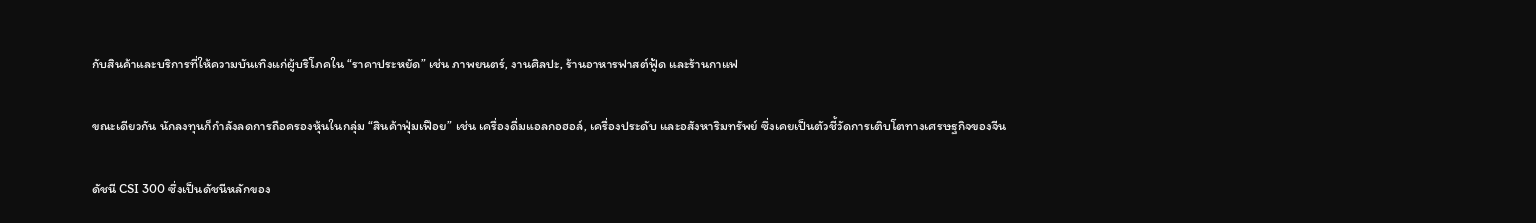กับสินค้าและบริการที่ให้ความบันเทิงแก่ผู้บริโภคใน “ราคาประหยัด” เช่น ภาพยนตร์, งานศิลปะ, ร้านอาหารฟาสต์ฟู้ด และร้านกาแฟ

ขณะเดียวกัน นักลงทุนก็กำลังลดการถือครองหุ้นในกลุ่ม “สินค้าฟุ่มเฟือย” เช่น เครื่องดื่มแอลกอฮอล์, เครื่องประดับ และอสังหาริมทรัพย์ ซึ่งเคยเป็นตัวชี้วัดการเติบโตทางเศรษฐกิจของจีน

ดัชนี CSI 300 ซึ่งเป็นดัชนีหลักของ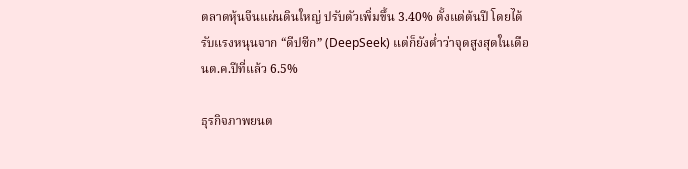ตลาดหุ้นจีนแผ่นดินใหญ่ ปรับตัวเพิ่มขึ้น 3.40% ตั้งแต่ต้นปี โดยได้รับแรงหนุนจาก “ดีปซีก” (DeepSeek) แต่ก็ยังต่ำว่าจุดสูงสุดในเดือนต.ค.ปีที่แล้ว 6.5%

ธุรกิจภาพยนต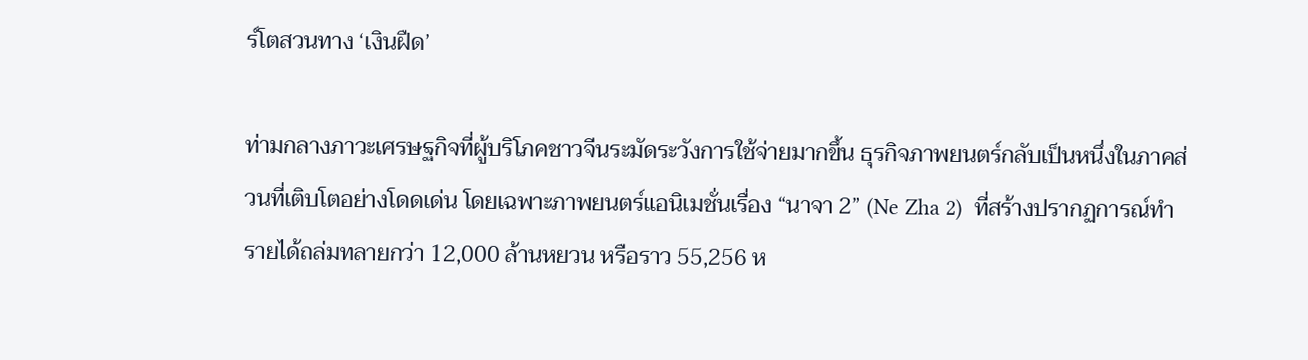ร์โตสวนทาง ‘เงินฝืด’

ท่ามกลางภาวะเศรษฐกิจที่ผู้บริโภคชาวจีนระมัดระวังการใช้จ่ายมากขึ้น ธุรกิจภาพยนตร์กลับเป็นหนึ่งในภาคส่วนที่เติบโตอย่างโดดเด่น โดยเฉพาะภาพยนตร์แอนิเมชั่นเรื่อง “นาจา 2” (Ne Zha 2)  ที่สร้างปรากฏการณ์ทำรายได้ถล่มทลายกว่า 12,000 ล้านหยวน หรือราว 55,256 ห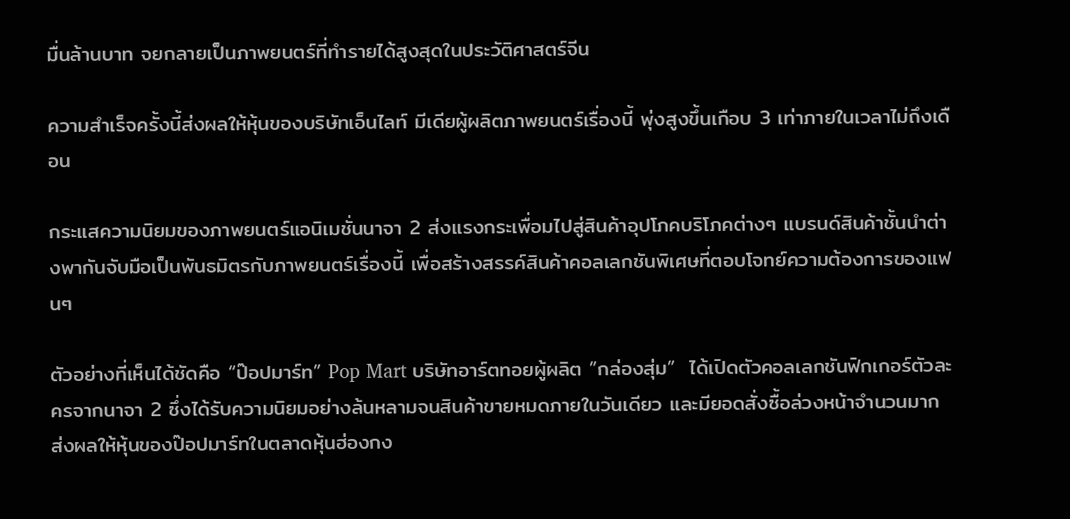มื่นล้านบาท จยกลายเป็นภาพยนตร์ที่ทำรายได้สูงสุดในประวัติศาสตร์จีน

ความสำเร็จครั้งนี้ส่งผลให้หุ้นของบริษัทเอ็นไลท์ มีเดียผู้ผลิตภาพยนตร์เรื่องนี้ พุ่งสูงขึ้นเกือบ 3 เท่าภายในเวลาไม่ถึงเดือน

กระแสความนิยมของภาพยนตร์แอนิเมชั่นนาจา 2 ส่งแรงกระเพื่อมไปสู่สินค้าอุปโภคบริโภคต่างๆ แบรนด์สินค้าชั้นนำต่างพากันจับมือเป็นพันธมิตรกับภาพยนตร์เรื่องนี้ เพื่อสร้างสรรค์สินค้าคอลเลกชันพิเศษที่ตอบโจทย์ความต้องการของแฟนๆ

ตัวอย่างที่เห็นได้ชัดคือ “ป๊อปมาร์ท” Pop Mart บริษัทอาร์ตทอยผู้ผลิต ”กล่องสุ่ม”  ได้เปิดตัวคอลเลกชันฟิกเกอร์ตัวละครจากนาจา 2 ซึ่งได้รับความนิยมอย่างล้นหลามจนสินค้าขายหมดภายในวันเดียว และมียอดสั่งซื้อล่วงหน้าจำนวนมาก ส่งผลให้หุ้นของป๊อปมาร์ทในตลาดหุ้นฮ่องกง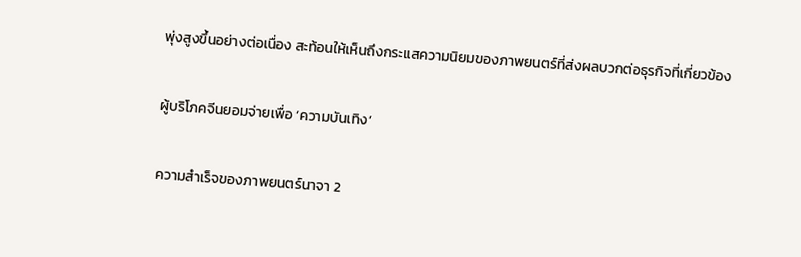พุ่งสูงขึ้นอย่างต่อเนื่อง สะท้อนให้เห็นถึงกระแสความนิยมของภาพยนตร์ที่ส่งผลบวกต่อธุรกิจที่เกี่ยวข้อง

ผู้บริโภคจีนยอมจ่ายเพื่อ ‘ความบันเทิง’

ความสำเร็จของภาพยนตร์นาจา 2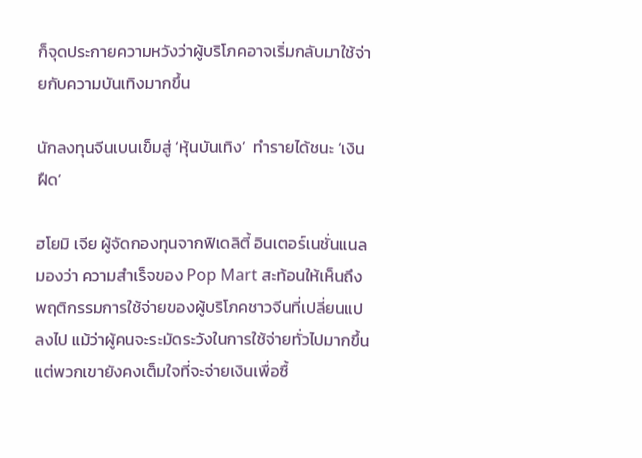ก็จุดประกายความหวังว่าผู้บริโภคอาจเริ่มกลับมาใช้จ่ายกับความบันเทิงมากขึ้น

นักลงทุนจีนเบนเข็มสู่ ‘หุ้นบันเทิง’  ทำรายได้ชนะ ‘เงินฝืด‘

ฮโยมิ เจีย ผู้จัดกองทุนจากฟิเดลิตี้ อินเตอร์เนชั่นแนลมองว่า ความสำเร็จของ Pop Mart สะท้อนให้เห็นถึงพฤติกรรมการใช้จ่ายของผู้บริโภคชาวจีนที่เปลี่ยนแปลงไป แม้ว่าผู้คนจะระมัดระวังในการใช้จ่ายทั่วไปมากขึ้น แต่พวกเขายังคงเต็มใจที่จะจ่ายเงินเพื่อซื้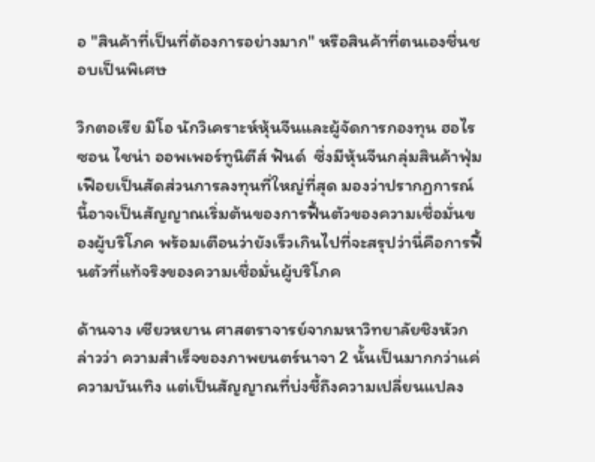อ "สินค้าที่เป็นที่ต้องการอย่างมาก" หรือสินค้าที่ตนเองชื่นชอบเป็นพิเศษ

วิกตอเรีย มิโอ นักวิเคราะห์หุ้นจีนและผู้จัดการกองทุน ฮอไรซอน ไชน่า ออพเพอร์ทูนิตีส์ ฟันด์  ซึ่งมีหุ้นจีนกลุ่มสินค้าฟุ่มเฟือยเป็นสัดส่วนการลงทุนที่ใหญ่ที่สุด มองว่าปรากฏการณ์นี้อาจเป็นสัญญาณเริ่มต้นของการฟื้นตัวของความเชื่อมั่นของผู้บริโภค พร้อมเตือนว่ายังเร็วเกินไปที่จะสรุปว่านี่คือการฟื้นตัวที่แท้จริงของความเชื่อมั่นผู้บริโภค

ด้านจาง เซียวหยาน ศาสตราจารย์จากมหาวิทยาลัยชิงหัวกล่าวว่า ความสำเร็จของภาพยนตร์นาจา 2 นั้นเป็นมากกว่าแค่ความบันเทิง แต่เป็นสัญญาณที่บ่งชี้ถึงความเปลี่ยนแปลง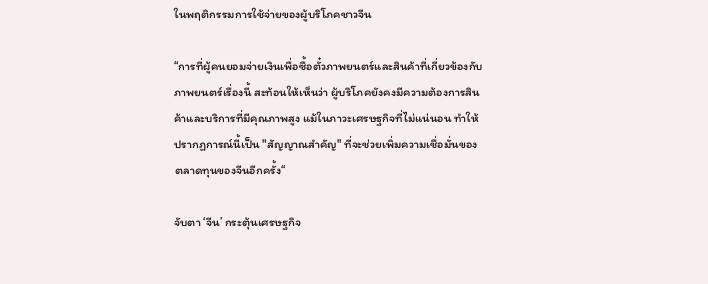ในพฤติกรรมการใช้จ่ายของผู้บริโภคชาวจีน

“การที่ผู้คนยอมจ่ายเงินเพื่อซื้อตั๋วภาพยนตร์และสินค้าที่เกี่ยวข้องกับภาพยนตร์เรื่องนี้ สะท้อนให้เห็นว่า ผู้บริโภคยังคงมีความต้องการสินค้าและบริการที่มีคุณภาพสูง แม้ในภาวะเศรษฐกิจที่ไม่แน่นอน ทำให้ปรากฏการณ์นี้เป็น "สัญญาณสำคัญ" ที่จะช่วยเพิ่มความเชื่อมั่นของตลาดทุนของจีนอีกครั้ง“

จับตา ‘จีน’ กระตุ้นเศรษฐกิจ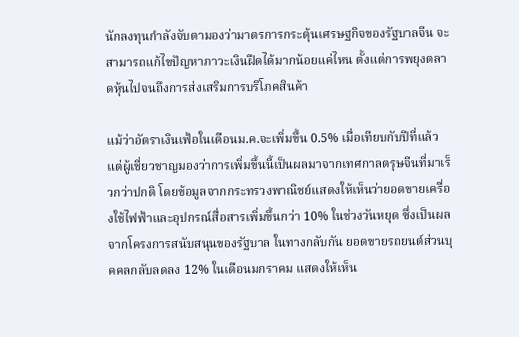นักลงทุนกำลังจับตามองว่ามาตรการกระตุ้นเศรษฐกิจของรัฐบาลจีน จะสามารถแก้ไขปัญหาภาวะเงินฝืดได้มากน้อยแค่ไหน ตั้งแต่การพยุงตลาดหุ้นไปจนถึงการส่งเสริมการบริโภคสินค้า

แม้ว่าอัตราเงินเฟ้อในเดือนม.ค.จะเพิ่มขึ้น 0.5% เมื่อเทียบกับปีที่แล้ว แต่ผู้เชี่ยวชาญมองว่าการเพิ่มขึ้นนี้เป็นผลมาจากเทศกาลตรุษจีนที่มาเร็วกว่าปกติ โดยข้อมูลจากกระทรวงพาณิชย์แสดงให้เห็นว่ายอดขายเครื่องใช้ไฟฟ้าและอุปกรณ์สื่อสารเพิ่มขึ้นกว่า 10% ในช่วงวันหยุด ซึ่งเป็นผลจากโครงการสนับสนุนของรัฐบาล ในทางกลับกัน ยอดขายรถยนต์ส่วนบุคคลกลับลดลง 12% ในเดือนมกราคม แสดงให้เห็น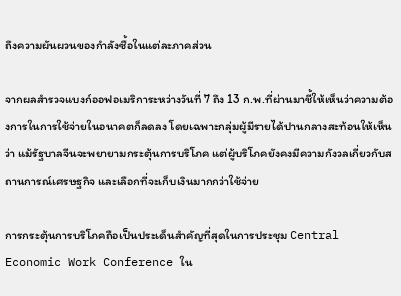ถึงความผันผวนของกำลังซื้อในแต่ละภาคส่วน

จากผลสำรวจแบงก์ออฟอเมริการะหว่างวันที่ 7 ถึง 13 ก.พ.ที่ผ่านมาชี้ให้เห็นว่าความต้องการในการใช้จ่ายในอนาคตก็ลดลง โดยเฉพาะกลุ่มผู้มีรายได้ปานกลางสะท้อนให้เห็นว่า แม้รัฐบาลจีนจะพยายามกระตุ้นการบริโภค แต่ผู้บริโภคยังคงมีความกังวลเกี่ยวกับสถานการณ์เศรษฐกิจ และเลือกที่จะเก็บเงินมากกว่าใช้จ่าย

การกระตุ้นการบริโภคถือเป็นประเด็นสำคัญที่สุดในการประชุม Central Economic Work Conference ใน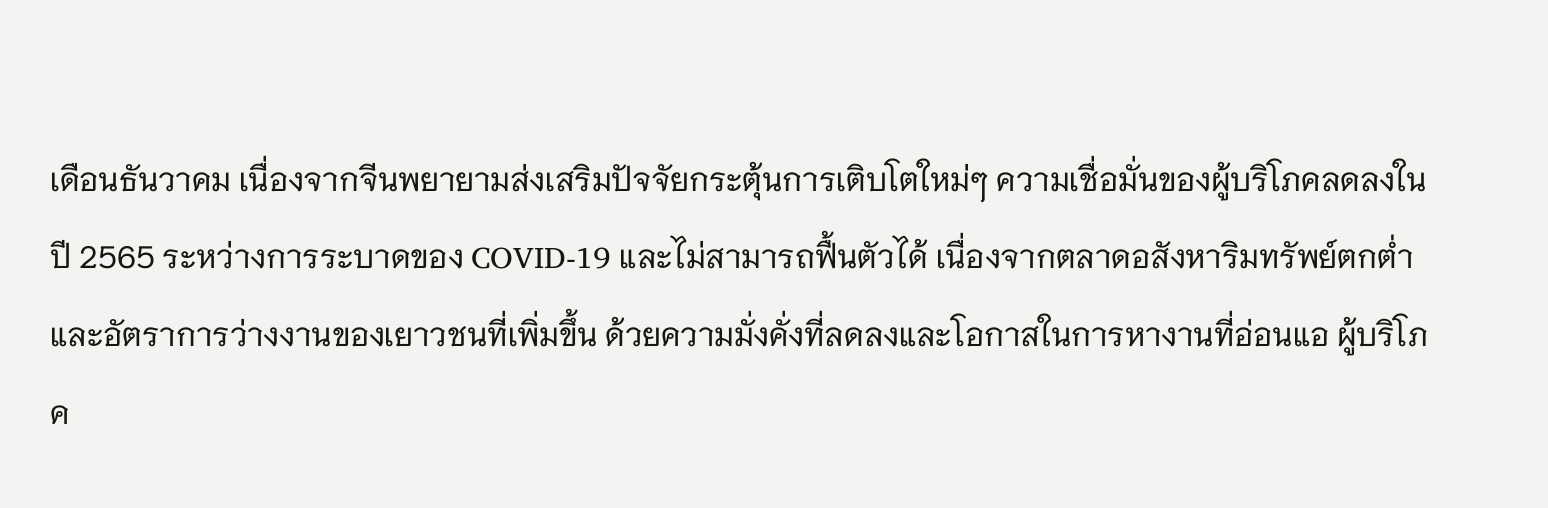เดือนธันวาคม เนื่องจากจีนพยายามส่งเสริมปัจจัยกระตุ้นการเติบโตใหม่ๆ ความเชื่อมั่นของผู้บริโภคลดลงในปี 2565 ระหว่างการระบาดของ COVID-19 และไม่สามารถฟื้นตัวได้ เนื่องจากตลาดอสังหาริมทรัพย์ตกต่ำและอัตราการว่างงานของเยาวชนที่เพิ่มขึ้น ด้วยความมั่งคั่งที่ลดลงและโอกาสในการหางานที่อ่อนแอ ผู้บริโภค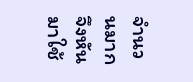จำนวนมากจึงหันมาใช้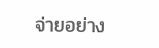จ่ายอย่าง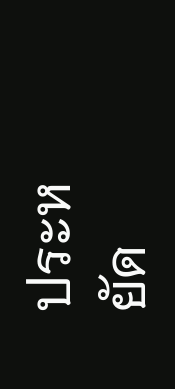ประหยัด